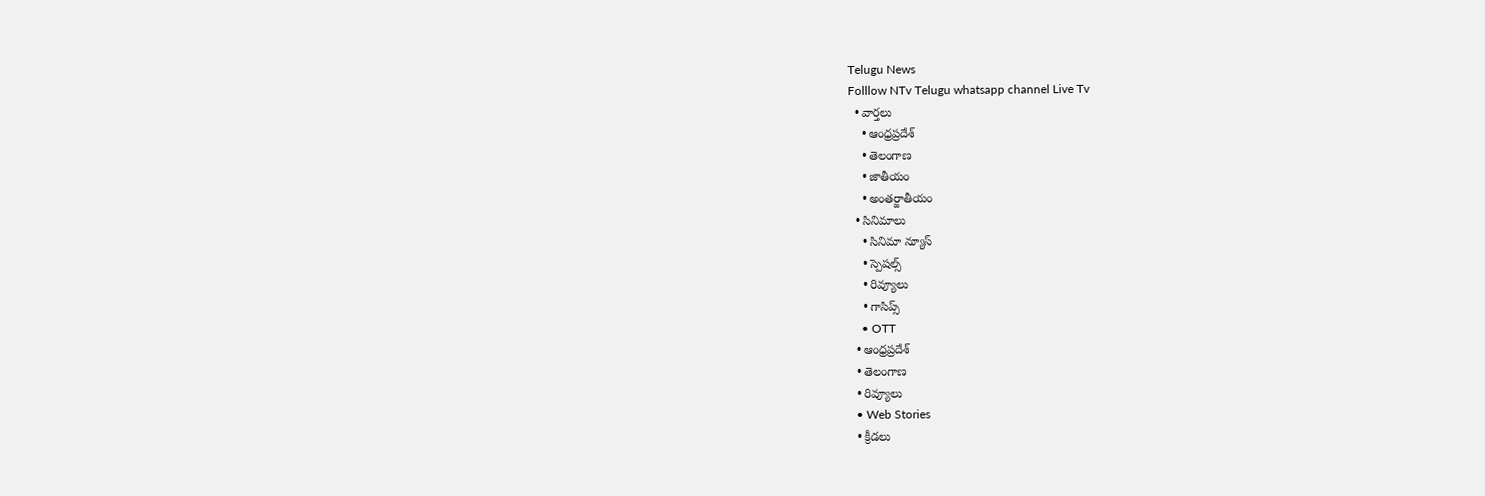Telugu News
Folllow NTv Telugu whatsapp channel Live Tv
  • వార్తలు
    • ఆంధ్రప్రదేశ్
    • తెలంగాణ
    • జాతీయం
    • అంతర్జాతీయం
  • సినిమాలు
    • సినిమా న్యూస్
    • స్పెషల్స్
    • రివ్యూలు
    • గాసిప్స్
    • OTT
  • ఆంధ్రప్రదేశ్
  • తెలంగాణ
  • రివ్యూలు
  • Web Stories
  • క్రీడలు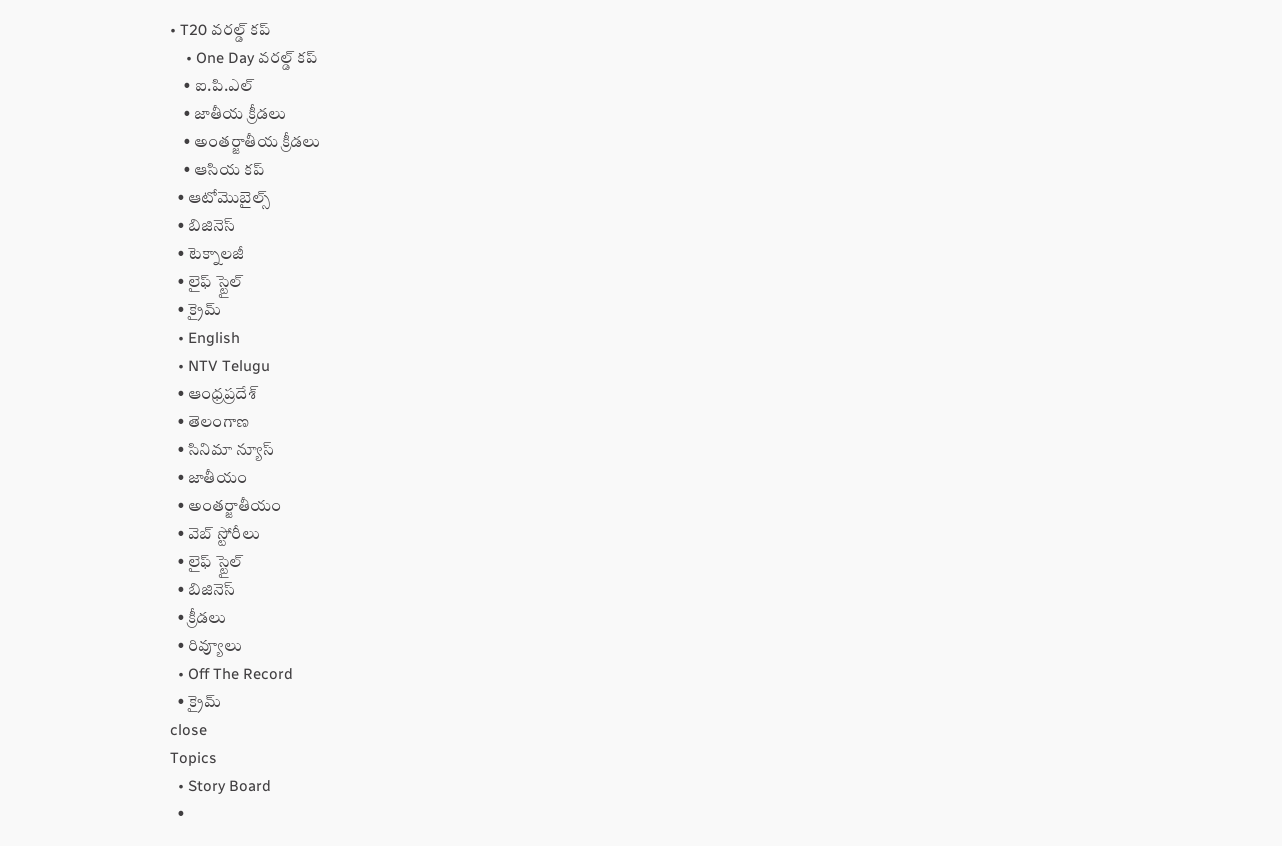• T20 వరల్డ్ కప్
    • One Day వరల్డ్ కప్
    • ఐ.పి.ఎల్
    • జాతీయ క్రీడలు
    • అంతర్జాతీయ క్రీడలు
    • ఆసియ కప్
  • ఆటోమొబైల్స్
  • బిజినెస్‌
  • టెక్నాలజీ
  • లైఫ్ స్టైల్
  • క్రైమ్
  • English
  • NTV Telugu
  • ఆంధ్రప్రదేశ్
  • తెలంగాణ
  • సినిమా న్యూస్
  • జాతీయం
  • అంతర్జాతీయం
  • వెబ్ స్టోరీలు
  • లైఫ్ స్టైల్
  • బిజినెస్‌
  • క్రీడలు
  • రివ్యూలు
  • Off The Record
  • క్రైమ్
close
Topics
  • Story Board
  •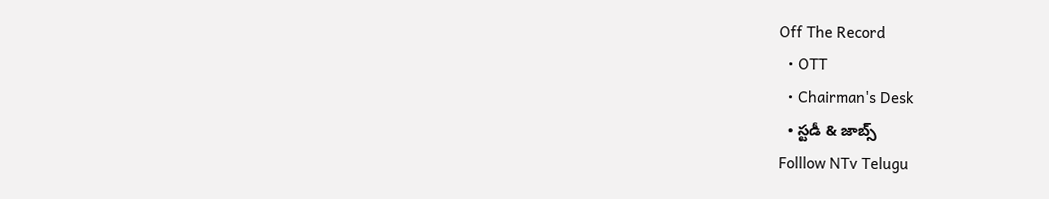Off The Record
  • OTT
  • Chairman's Desk
  • స్టడీ & జాబ్స్
Folllow NTv Telugu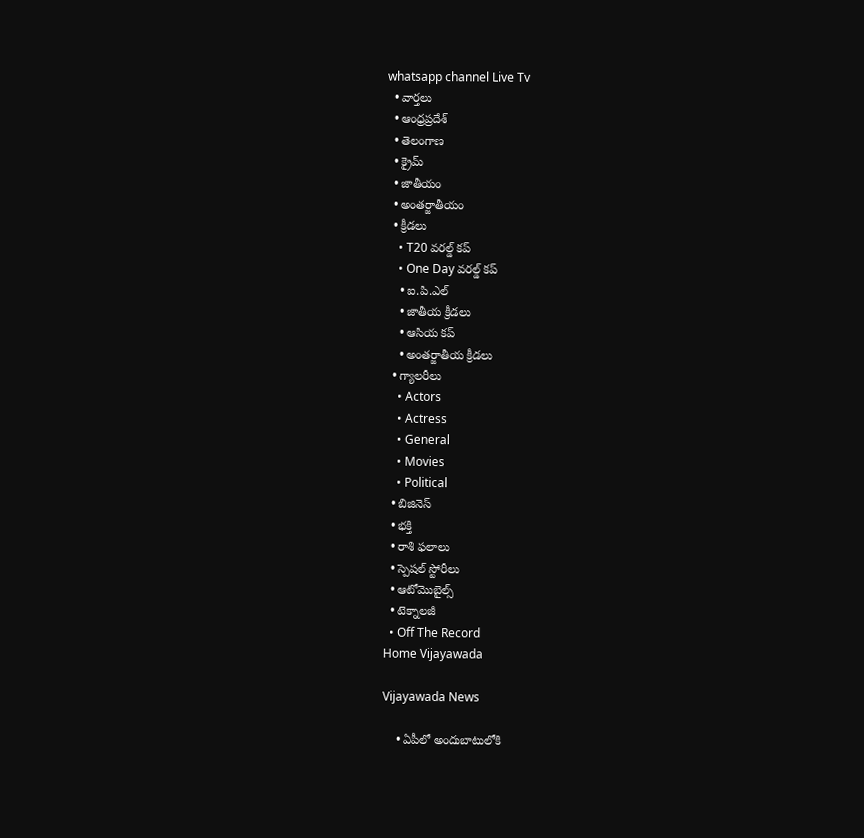whatsapp channel Live Tv
  • వార్తలు
  • ఆంధ్రప్రదేశ్
  • తెలంగాణ
  • క్రైమ్
  • జాతీయం
  • అంతర్జాతీయం
  • క్రీడలు
    • T20 వరల్డ్ కప్
    • One Day వరల్డ్ కప్
    • ఐ.పి.ఎల్
    • జాతీయ క్రీడలు
    • ఆసియ కప్
    • అంతర్జాతీయ క్రీడలు
  • గ్యాలరీలు
    • Actors
    • Actress
    • General
    • Movies
    • Political
  • బిజినెస్‌
  • భక్తి
  • రాశి ఫలాలు
  • స్పెషల్‌ స్టోరీలు
  • ఆటోమొబైల్స్
  • టెక్నాలజీ
  • Off The Record
Home Vijayawada

Vijayawada News

    • ఏపీలో అందుబాటులోకి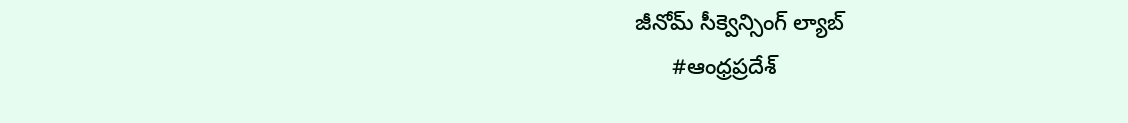జీనోమ్ సీక్వెన్సింగ్ ల్యాబ్
      #ఆంధ్రప్రదేశ్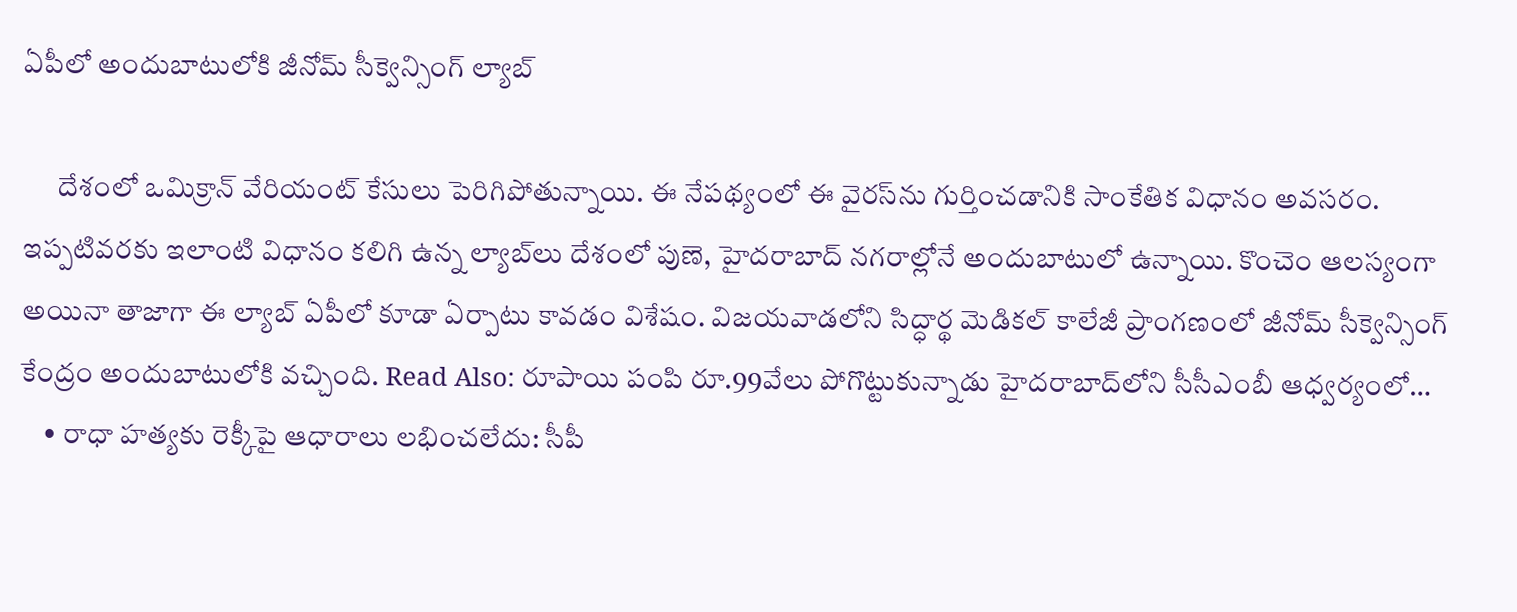ఏపీలో అందుబాటులోకి జీనోమ్ సీక్వెన్సింగ్ ల్యాబ్

      దేశంలో ఒమిక్రాన్ వేరియంట్ కేసులు పెరిగిపోతున్నాయి. ఈ నేపథ్యంలో ఈ వైరస్‌ను గుర్తించడానికి సాంకేతిక విధానం అవసరం. ఇప్పటివరకు ఇలాంటి విధానం కలిగి ఉన్న ల్యాబ్‌లు దేశంలో పుణె, హైదరాబాద్ నగరాల్లోనే అందుబాటులో ఉన్నాయి. కొంచెం ఆలస్యంగా అయినా తాజాగా ఈ ల్యాబ్ ఏపీలో కూడా ఏర్పాటు కావడం విశేషం. విజయవాడలోని సిద్ధార్థ మెడికల్ కాలేజీ ప్రాంగణంలో జీనోమ్ సీక్వెన్సింగ్ కేంద్రం అందుబాటులోకి వచ్చింది. Read Also: రూపాయి పంపి రూ.99వేలు పోగొట్టుకున్నాడు హైదరాబాద్‌లోని సీసీఎంబీ ఆధ్వర్యంలో…
    • రాధా హత్యకు రెక్కీపై ఆధారాలు లభించలేదు: సీపీ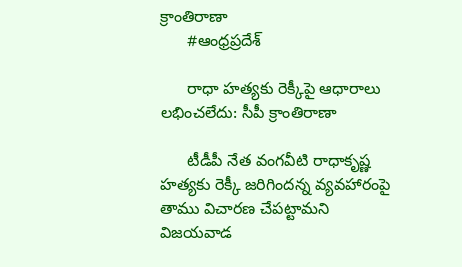క్రాంతిరాణా
      #ఆంధ్రప్రదేశ్

      రాధా హత్యకు రెక్కీపై ఆధారాలు లభించలేదు: సీపీ క్రాంతిరాణా

      టీడీపీ నేత వంగవీటి రాధాకృష్ణ హత్యకు రెక్కీ జరిగిందన్న వ్యవహారంపై తాము విచారణ చేపట్టామని విజయవాడ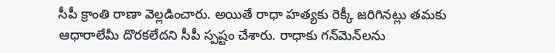సీపీ క్రాంతి రాణా వెల్లడించారు. అయితే రాధా హత్యకు రెక్కీ జరిగినట్లు తమకు ఆధారాలేమీ దొరకలేదని సీపీ స్పష్టం చేశారు. రాధాకు గన్‌మెన్‌లను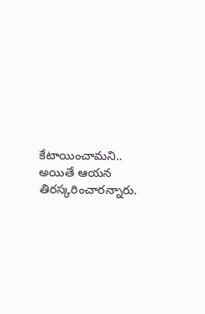కేటాయించామని.. అయితే ఆయన తిరస్కరించారన్నారు.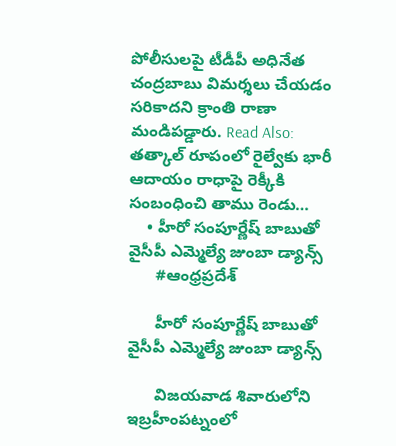పోలీసులపై టీడీపీ అధినేత చంద్రబాబు విమర్శలు చేయడం సరికాదని క్రాంతి రాణా మండిపడ్డారు. Read Also: తత్కాల్ రూపంలో రైల్వేకు భారీ ఆదాయం రాధాపై రెక్కీకి సంబంధించి తాము రెండు…
    • హీరో సంపూర్ణేష్ బాబుతో వైసీపీ ఎమ్మెల్యే జుంబా డ్యాన్స్
      #ఆంధ్రప్రదేశ్

      హీరో సంపూర్ణేష్ బాబుతో వైసీపీ ఎమ్మెల్యే జుంబా డ్యాన్స్

      విజయవాడ శివారులోని ఇబ్రహీంపట్నంలో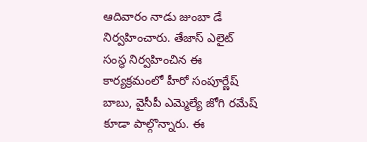ఆదివారం నాడు జుంబా డే నిర్వహించారు. తేజాస్ ఎలైట్ సంస్థ నిర్వహించిన ఈ కార్యక్రమంలో హీరో సంపూర్ణేష్ బాబు, వైసీపీ ఎమ్మెల్యే జోగి రమేష్ కూడా పాల్గొన్నారు. ఈ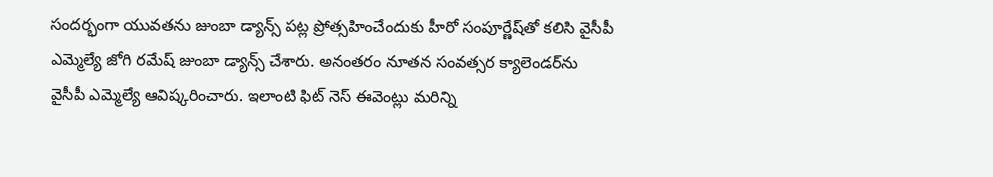సందర్భంగా యువతను జుంబా డ్యాన్స్ పట్ల ప్రోత్సహించేందుకు హీరో సంపూర్ణేష్‌తో కలిసి వైసీపీ ఎమ్మెల్యే జోగి రమేష్ జుంబా డ్యాన్స్ చేశారు. అనంతరం నూతన సంవత్సర క్యాలెండర్‌ను వైసీపీ ఎమ్మెల్యే ఆవిష్కరించారు. ఇలాంటి ఫిట్ నెస్ ఈవెంట్లు మరిన్ని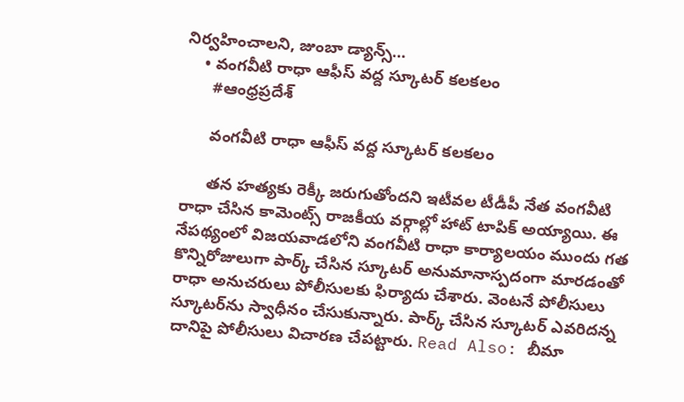నిర్వహించాలని, జుంబా డ్యాన్స్…
    • వంగవీటి రాధా ఆఫీస్ వద్ద స్కూటర్ కలకలం
      #ఆంధ్రప్రదేశ్

      వంగవీటి రాధా ఆఫీస్ వద్ద స్కూటర్ కలకలం

      తన హత్యకు రెక్కీ జరుగుతోందని ఇటీవల టీడీపీ నేత వంగవీటి రాధా చేసిన కామెంట్స్ రాజకీయ వర్గాల్లో హాట్‌ టాపిక్‌ అయ్యాయి. ఈ నేపథ్యంలో విజయవాడలోని వంగవీటి రాధా కార్యాలయం ముందు గత కొన్నిరోజులుగా పార్క్ చేసిన స్కూటర్ అనుమానాస్పదంగా మారడంతో రాధా అనుచరులు పోలీసులకు ఫిర్యాదు చేశారు. వెంటనే పోలీసులు స్కూటర్‌ను స్వాధీనం చేసుకున్నారు. పార్క్ చేసిన స్కూటర్ ఎవరిదన్న దానిపై పోలీసులు విచారణ చేపట్టారు. Read Also: బీమా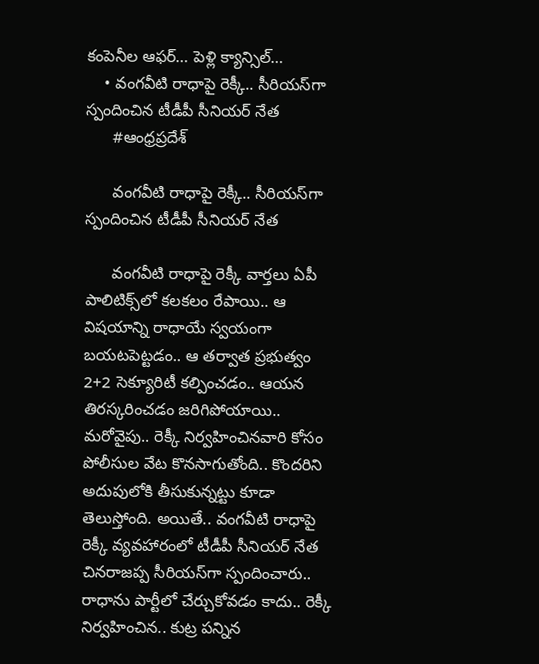కంపెనీల ఆఫర్… పెళ్లి క్యాన్సిల్…
    • వంగవీటి రాధాపై రెక్కీ.. సీరియస్‌గా స్పందించిన టీడీపీ సీనియర్ నేత
      #ఆంధ్రప్రదేశ్

      వంగవీటి రాధాపై రెక్కీ.. సీరియస్‌గా స్పందించిన టీడీపీ సీనియర్ నేత

      వంగవీటి రాధాపై రెక్కీ వార్తలు ఏపీ పాలిటిక్స్‌లో కలకలం రేపాయి.. ఆ విషయాన్ని రాధాయే స్వయంగా బయటపెట్టడం.. ఆ తర్వాత ప్రభుత్వం 2+2 సెక్యూరిటీ కల్పించడం.. ఆయన తిరస్కరించడం జరిగిపోయాయి.. మరోవైపు.. రెక్కీ నిర్వహించినవారి కోసం పోలీసుల వేట కొనసాగుతోంది.. కొందరిని అదుపులోకి తీసుకున్నట్టు కూడా తెలుస్తోంది. అయితే.. వంగవీటి రాధాపై రెక్కీ వ్యవహారంలో టీడీపీ సీనియర్ నేత చినరాజప్ప సీరియస్‌గా స్పందించారు.. రాధాను పార్టీలో చేర్చుకోవడం కాదు.. రెక్కీ నిర్వహించిన.. కుట్ర పన్నిన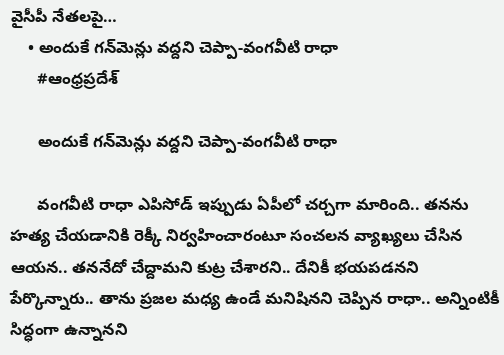వైసీపీ నేతలపై…
    • అందుకే గన్‌మెన్లు వద్దని చెప్పా-వంగవీటి రాధా
      #ఆంధ్రప్రదేశ్

      అందుకే గన్‌మెన్లు వద్దని చెప్పా-వంగవీటి రాధా

      వంగవీటి రాధా ఎపిసోడ్‌ ఇప్పుడు ఏపీలో చర్చగా మారింది.. తనను హత్య చేయడానికి రెక్కీ నిర్వహించారంటూ సంచలన వ్యాఖ్యలు చేసిన ఆయన.. తననేదో చేద్దామని కుట్ర చేశారని.. దేనికీ భయపడనని పేర్కొన్నారు.. తాను ప్రజల మధ్య ఉండే మనిషినని చెప్పిన రాధా.. అన్నింటికీ సిద్ధంగా ఉన్నానని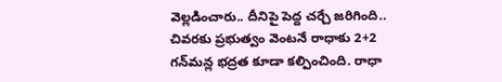వెల్లడించారు.. దీనిపై పెద్ద చర్చే జరిగింది.. చివరకు ప్రభుత్వం వెంటనే రాధాకు 2+2 గన్‌మన్ల భద్రత కూడా కల్పించింది. రాధా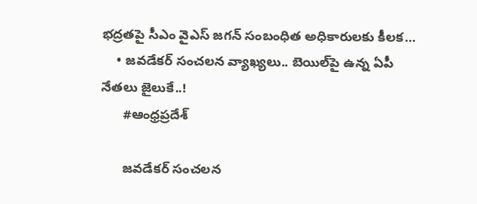భద్రతపై సీఎం వైఎస్‌ జగన్‌ సంబంధిత అధికారులకు కీలక…
    • జవడేకర్‌ సంచలన వ్యాఖ్యలు.. బెయిల్‌పై ఉన్న ఏపీ నేతలు జైలుకే..!
      #ఆంధ్రప్రదేశ్

      జవడేకర్‌ సంచలన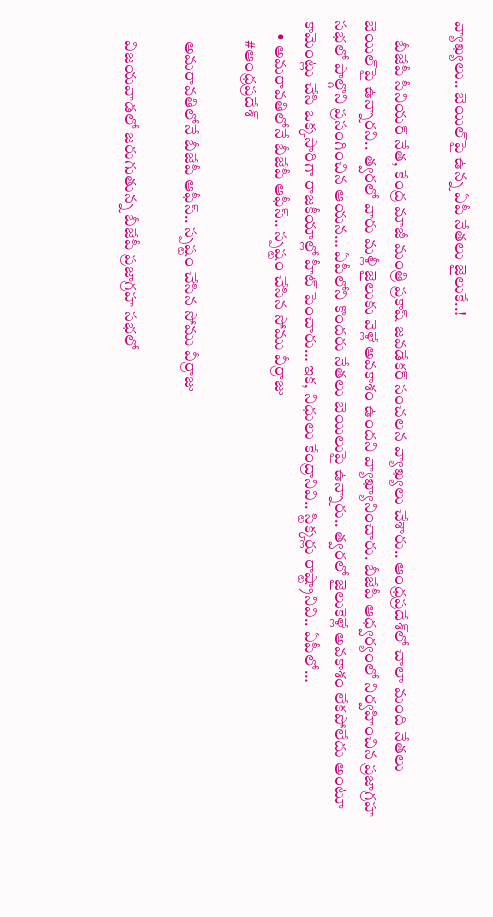వ్యాఖ్యలు.. బెయిల్‌పై ఉన్న ఏపీ నేతలు జైలుకే..!

      బీజేపీ సీనియర్‌ నేత, కేంద్ర మాజీ మంత్రి ప్రకాష్ జవడేకర్ సంచలన వ్యాఖ్యలు చేశారు.. ఆంధ్రప్రదేశ్‌లో చాలా మంది నేతలు బెయిల్‌పై ఉన్నారని.. త్వరలో వారు మళ్లీ జైలుకు వెళ్లే అవకాశం ఉందని వ్యాఖ్యానించారు. బీజేపీ ఆధ్వర్యంలో నిర్వహించిన ప్రజాగ్రహ సభలో పాల్గొని ప్రసంగించిన ఆయన… ఏపీలోని కొందరు నేతలు బెయిలుపై ఉన్నారు.. త్వరలో జైలుకెళ్లే అవకాశం లేకపోలేదు అంటూ కామెంట్లు చేసి ఒక్కసారిగా రాజకీయాల్లో హీట్‌ పెంచారు… ఇక, నిధులు కేంద్రానివి.. స్టిక్కర్లు రాష్ట్రానివి.. ఏపీలో…
    • అమరావతిలోనే బీజేపీ ఆఫీస్.. స్పష్టం చేసిన సోము వీర్రాజు
      #ఆంధ్రప్రదేశ్

      అమరావతిలోనే బీజేపీ ఆఫీస్.. స్పష్టం చేసిన సోము వీర్రాజు

      విజయవాడలో జరుగుతున్న బీజేపీ ప్రజాగ్రహ సభలో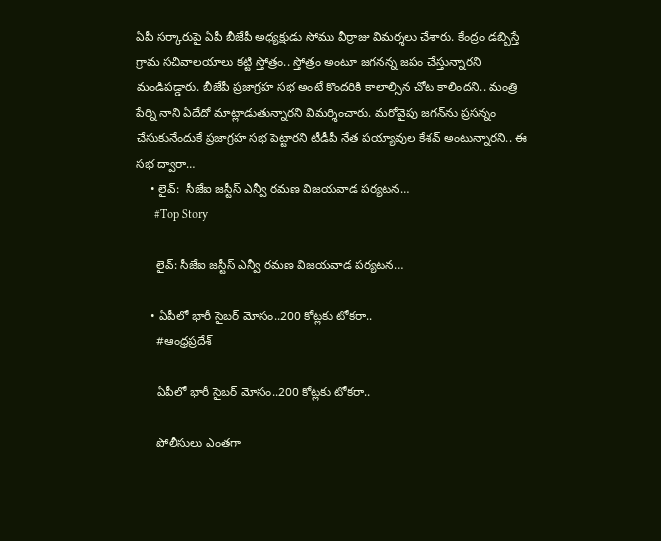ఏపీ సర్కారుపై ఏపీ బీజేపీ అధ్యక్షుడు సోము వీర్రాజు విమర్శలు చేశారు. కేంద్రం డబ్బిస్తే గ్రామ సచివాలయాలు కట్టి స్తోత్రం.. స్తోత్రం అంటూ జగనన్న జపం చేస్తున్నారని మండిపడ్డారు. బీజేపీ ప్రజాగ్రహ సభ అంటే కొందరికి కాలాల్సిన చోట కాలిందని.. మంత్రి పేర్ని నాని ఏదేదో మాట్లాడుతున్నారని విమర్శించారు. మరోవైపు జగన్‌ను ప్రసన్నం చేసుకునేందుకే ప్రజాగ్రహ సభ పెట్టారని టీడీపీ నేత పయ్యావుల కేశవ్ అంటున్నారని.. ఈ సభ ద్వారా…
    • లైవ్‌:  సీజేఐ జ‌స్టీస్ ఎన్వీ ర‌మ‌ణ విజ‌య‌వాడ ప‌ర్య‌ట‌న‌…
      #Top Story

      లైవ్‌: సీజేఐ జ‌స్టీస్ ఎన్వీ ర‌మ‌ణ విజ‌య‌వాడ ప‌ర్య‌ట‌న‌…

    • ఏపీలో భారీ సైబర్‌ మోసం..200 కోట్లకు టోకరా..
      #ఆంధ్రప్రదేశ్

      ఏపీలో భారీ సైబర్‌ మోసం..200 కోట్లకు టోకరా..

      పోలీసులు ఎంతగా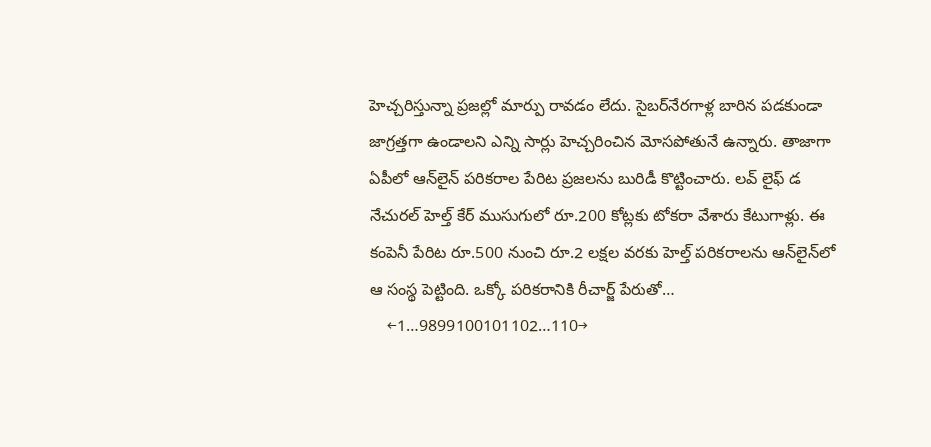హెచ్చరిస్తున్నా ప్రజల్లో మార్పు రావడం లేదు. సైబర్‌నేరగాళ్ల బారిన పడకుండా జాగ్రత్తగా ఉండాలని ఎన్ని సార్లు హెచ్చరించిన మోసపోతునే ఉన్నారు. తాజాగా ఏపీలో ఆన్‌లైన్‌ పరికరాల పేరిట ప్రజలను బురిడీ కొట్టించారు. ల‌వ్ లైఫ్ డ నేచుర‌ల్ హెల్త్ కేర్ ముసుగులో రూ.200 కోట్లకు టోక‌రా వేశారు కేటుగాళ్లు. ఈ కంపెనీ పేరిట రూ.500 నుంచి రూ.2 ల‌క్షల వ‌ర‌కు హెల్త్ ప‌రిక‌రాల‌ను ఆన్‌లైన్‌లో ఆ సంస్థ పెట్టింది. ఒక్కో ప‌రిక‌రానికి రీచార్జ్‌ పేరుతో…
    ←1…9899100101102…110→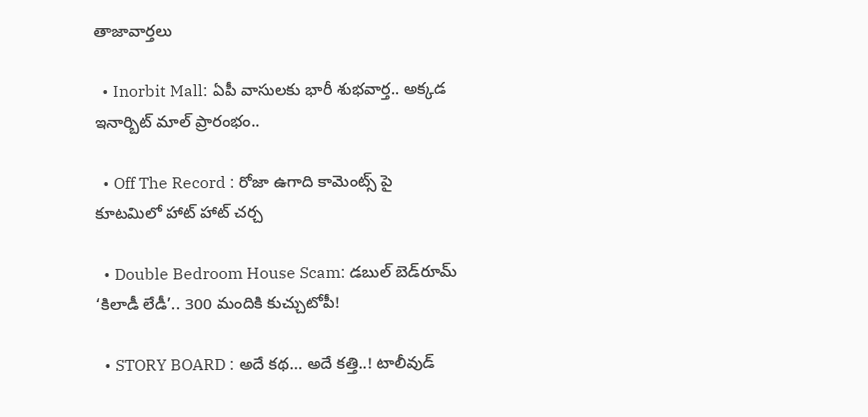తాజావార్తలు

  • Inorbit Mall: ఏపీ వాసులకు భారీ శుభవార్త.. అక్కడ ఇనార్బిట్ మాల్ ప్రారంభం..

  • Off The Record : రోజా ఉగాది కామెంట్స్ పై కూటమిలో హాట్ హాట్ చర్చ

  • Double Bedroom House Scam: డబుల్ బెడ్‌రూమ్ ‘కిలాడీ లేడీ’.. 300 మందికి కుచ్చుటోపీ!

  • STORY BOARD : అదే కథ… అదే కత్తి..! టాలీవుడ్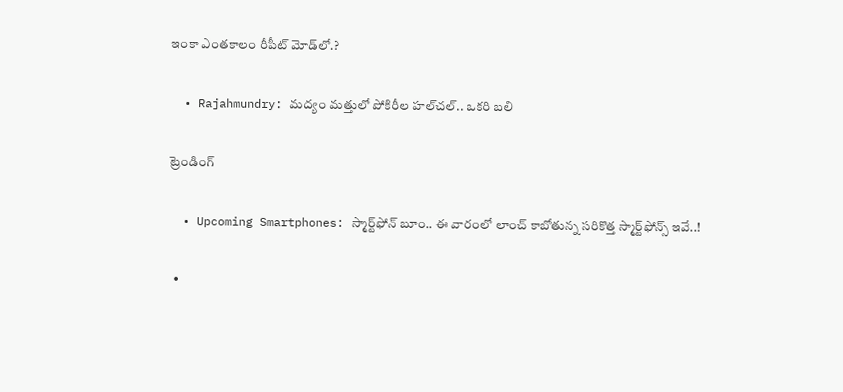ఇంకా ఎంతకాలం రీపీట్ మోడ్‌లో.?

  • Rajahmundry: మద్యం మత్తులో పోకిరీల హల్‌చల్.. ఒకరి బలి

ట్రెండింగ్‌

  • Upcoming Smartphones: స్మార్ట్‌ఫోన్ బూం.. ఈ వారంలో లాంచ్ కాబోతున్న సరికొత్త స్మార్ట్‌ఫోన్స్ ఇవే..!

  •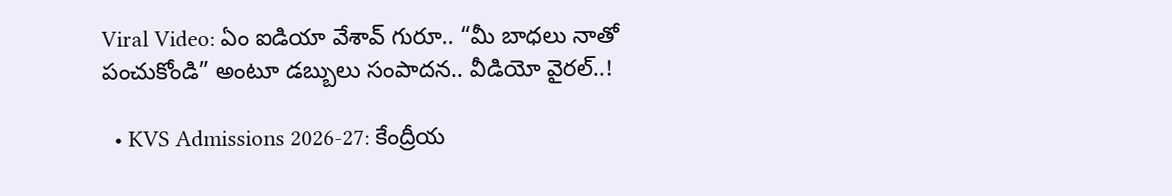Viral Video: ఏం ఐడియా వేశావ్ గురూ.. “మీ బాధలు నాతో పంచుకోండి” అంటూ డబ్బులు సంపాదన.. వీడియో వైరల్..!

  • KVS Admissions 2026-27: కేంద్రీయ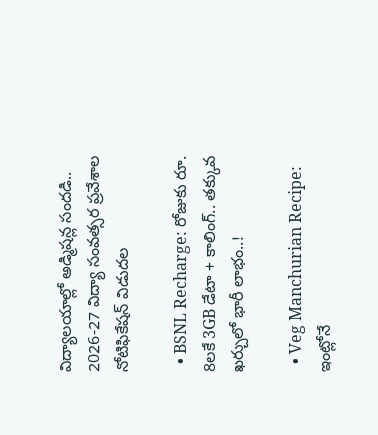విద్యాలయాల్లో అడ్మిషన్ల సందడి.. 2026-27 విద్యా సంవత్సర ప్రవేశాల నోటిఫికేషన్ విడుదల

  • BSNL Recharge: రోజుకు రూ. 8లకే 3GB డేటా + కాలింగ్.. తక్కువ ఖర్చులో భారీ లాభం..!

  • Veg Manchurian Recipe: ఇంట్లోనే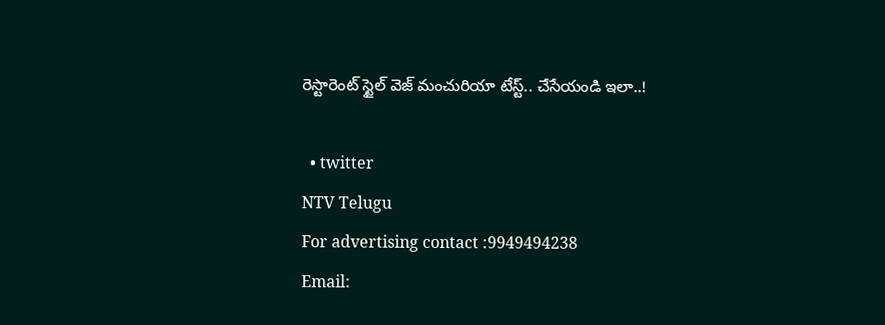రెస్టారెంట్ స్టైల్ వెజ్ మంచురియా టేస్ట్.. చేసేయండి ఇలా..!

  • twitter
NTV Telugu
For advertising contact :9949494238
Email: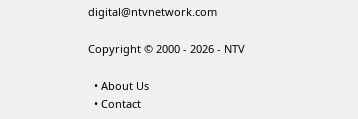digital@ntvnetwork.com

Copyright © 2000 - 2026 - NTV

  • About Us
  • Contact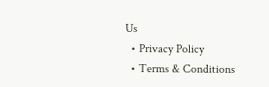Us
  • Privacy Policy
  • Terms & Conditions